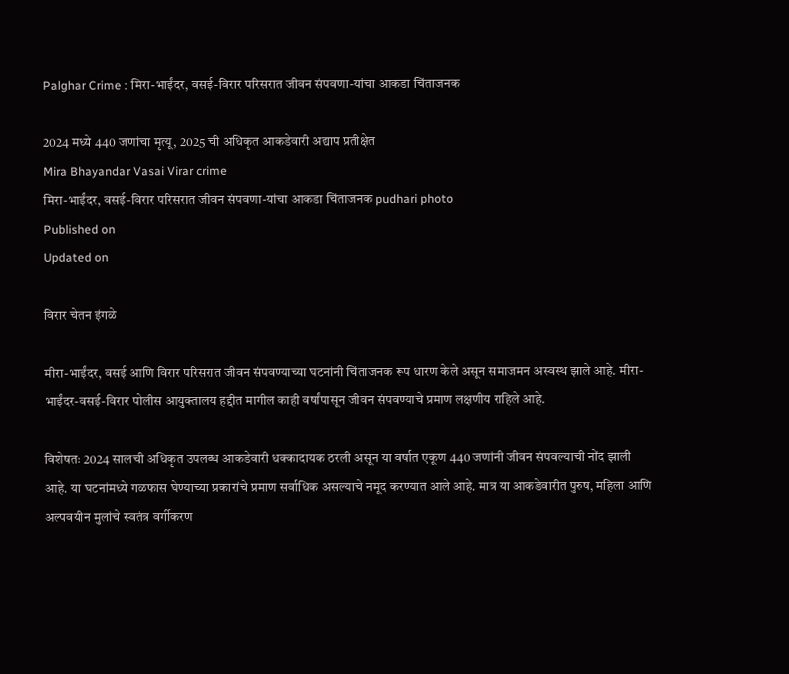Palghar Crime : मिरा-भाईंदर, वसई-विरार परिसरात जीवन संपवणा-यांचा आकडा चिंताजनक

2024 मध्ये 440 जणांचा मृत्यू, 2025 ची अधिकृत आकडेवारी अद्याप प्रतीक्षेत
Mira Bhayandar Vasai Virar crime
मिरा-भाईंदर, वसई-विरार परिसरात जीवन संपवणा-यांचा आकडा चिंताजनक pudhari photo
Published on
Updated on

विरार चेतन इंगळे

मीरा-भाईंदर, वसई आणि विरार परिसरात जीवन संपवण्याच्या घटनांनी चिंताजनक रूप धारण केले असून समाजमन अस्वस्थ झाले आहे. मीरा-भाईंदर-वसई-विरार पोलीस आयुक्तालय हद्दीत मागील काही वर्षांपासून जीवन संपवण्याचे प्रमाण लक्षणीय राहिले आहे.

विशेषतः 2024 सालची अधिकृत उपलब्ध आकडेवारी धक्कादायक ठरली असून या वर्षात एकूण 440 जणांनी जीवन संपवल्याची नोंद झाली आहे. या घटनांमध्ये गळफास घेण्याच्या प्रकारांचे प्रमाण सर्वाधिक असल्याचे नमूद करण्यात आले आहे. मात्र या आकडेवारीत पुरुष, महिला आणि अल्पवयीन मुलांचे स्वतंत्र वर्गीकरण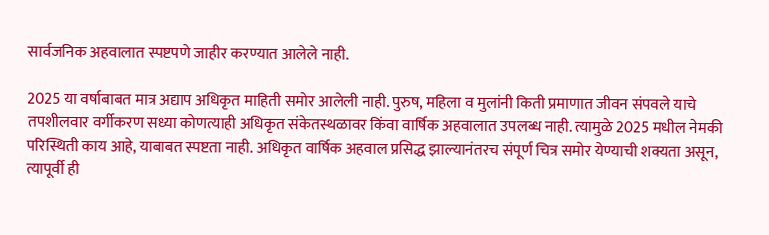सार्वजनिक अहवालात स्पष्टपणे जाहीर करण्यात आलेले नाही.

2025 या वर्षाबाबत मात्र अद्याप अधिकृत माहिती समोर आलेली नाही. पुरुष, महिला व मुलांनी किती प्रमाणात जीवन संपवले याचे तपशीलवार वर्गीकरण सध्या कोणत्याही अधिकृत संकेतस्थळावर किंवा वार्षिक अहवालात उपलब्ध नाही. त्यामुळे 2025 मधील नेमकी परिस्थिती काय आहे, याबाबत स्पष्टता नाही. अधिकृत वार्षिक अहवाल प्रसिद्ध झाल्यानंतरच संपूर्ण चित्र समोर येण्याची शक्यता असून, त्यापूर्वी ही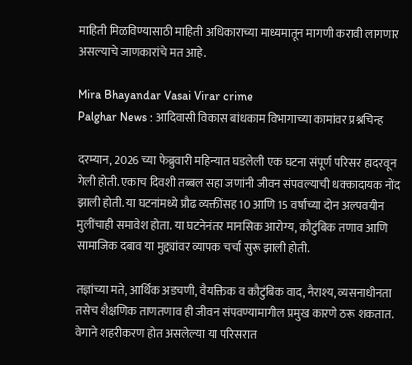माहिती मिळविण्यासाठी माहिती अधिकाराच्या माध्यमातून मागणी करावी लागणार असल्याचे जाणकारांचे मत आहे.

Mira Bhayandar Vasai Virar crime
Palghar News : आदिवासी विकास बांधकाम विभागाच्या कामांवर प्रश्नचिन्ह

दरम्यान, 2026 च्या फेब्रुवारी महिन्यात घडलेली एक घटना संपूर्ण परिसर हादरवून गेली होती. एकाच दिवशी तब्बल सहा जणांनी जीवन संपवल्याची धक्कादायक नोंद झाली होती. या घटनांमध्ये प्रौढ व्यक्तींसह 10 आणि 15 वर्षांच्या दोन अल्पवयीन मुलींचाही समावेश होता. या घटनेनंतर मानसिक आरोग्य, कौटुंबिक तणाव आणि सामाजिक दबाव या मुद्द्यांवर व्यापक चर्चा सुरू झाली होती.

तज्ञांच्या मते, आर्थिक अडचणी, वैयक्तिक व कौटुंबिक वाद, नैराश्य, व्यसनाधीनता तसेच शैक्षणिक ताणतणाव ही जीवन संपवण्यामागील प्रमुख कारणे ठरू शकतात. वेगाने शहरीकरण होत असलेल्या या परिसरात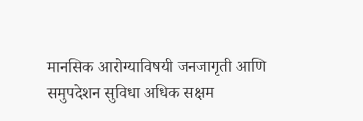मानसिक आरोग्याविषयी जनजागृती आणि समुपदेशन सुविधा अधिक सक्षम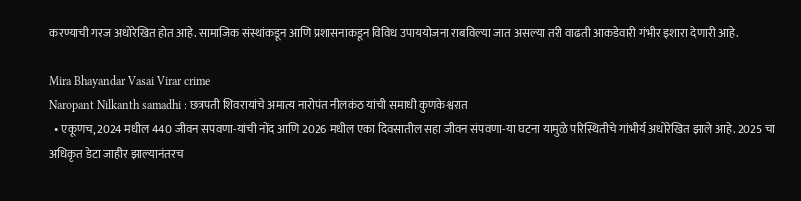करण्याची गरज अधोरेखित होत आहे. सामाजिक संस्थांकडून आणि प्रशासनाकडून विविध उपाययोजना राबविल्या जात असल्या तरी वाढती आकडेवारी गंभीर इशारा देणारी आहे.

Mira Bhayandar Vasai Virar crime
Naropant Nilkanth samadhi : छत्रपती शिवरायांचे अमात्य नारोपंत नीलकंठ यांची समाधी कुणकेश्वरात
  • एकूणच, 2024 मधील 440 जीवन सपवणा-यांची नोंद आणि 2026 मधील एका दिवसातील सहा जीवन संपवणा-या घटना यामुळे परिस्थितीचे गांभीर्य अधोरेखित झाले आहे. 2025 चा अधिकृत डेटा जाहीर झाल्यानंतरच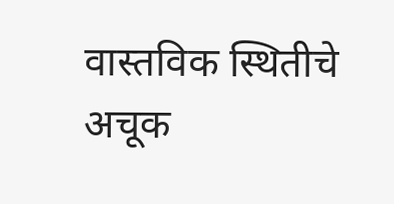वास्तविक स्थितीचे अचूक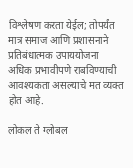विश्लेषण करता येईल; तोपर्यंत मात्र समाज आणि प्रशासनाने प्रतिबंधात्मक उपाययोजना अधिक प्रभावीपणे राबविण्याची आवश्यकता असल्याचे मत व्यक्त होत आहे.

लोकल ते ग्लोबल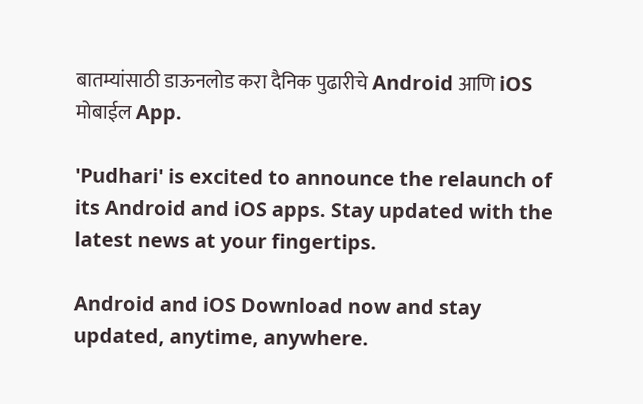बातम्यांसाठी डाऊनलोड करा दैनिक पुढारीचे Android आणि iOS मोबाईल App.

'Pudhari' is excited to announce the relaunch of its Android and iOS apps. Stay updated with the latest news at your fingertips.

Android and iOS Download now and stay updated, anytime, anywhere.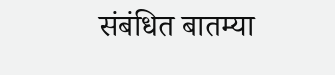संबंधित बातम्या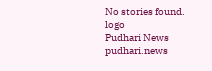No stories found.
logo
Pudhari News
pudhari.news